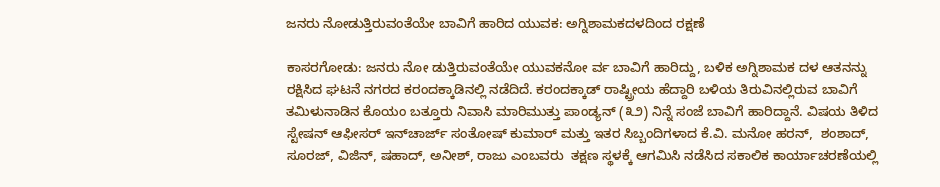ಜನರು ನೋಡುತ್ತಿರುವಂತೆಯೇ ಬಾವಿಗೆ ಹಾರಿದ ಯುವಕ: ಅಗ್ನಿಶಾಮಕದಳದಿಂದ ರಕ್ಷಣೆ

ಕಾಸರಗೋಡು: ಜನರು ನೋ ಡುತ್ತಿರುವಂತೆಯೇ ಯುವಕನೋ ರ್ವ ಬಾವಿಗೆ ಹಾರಿದ್ದು, ಬಳಿಕ ಅಗ್ನಿಶಾಮಕ ದಳ ಆತನನ್ನು ರಕ್ಷಿಸಿದ ಘಟನೆ ನಗರದ ಕರಂದಕ್ಕಾಡಿನಲ್ಲಿ ನಡೆದಿದೆ. ಕರಂದಕ್ಕಾಡ್ ರಾಷ್ಟ್ರೀಯ ಹೆದ್ದಾರಿ ಬಳಿಯ ತಿರುವಿನಲ್ಲಿರುವ ಬಾವಿಗೆ ತಮಿಳುನಾಡಿನ ಕೊಯಂ ಬತ್ತೂರು ನಿವಾಸಿ ಮಾರಿಮುತ್ತು ಪಾಂಡ್ಯನ್ (೩೨) ನಿನ್ನೆ ಸಂಜೆ ಬಾವಿಗೆ ಹಾರಿದ್ದಾನೆ. ವಿಷಯ ತಿಳಿದ ಸ್ಟೇಷನ್ ಆಫೀಸರ್ ಇನ್‌ಚಾರ್ಜ್ ಸಂತೋಷ್ ಕುಮಾರ್ ಮತ್ತು ಇತರ ಸಿಬ್ಬಂದಿಗಳಾದ ಕೆ.ವಿ. ಮನೋ ಹರನ್,  ಶಂಶಾದ್, ಸೂರಜ್, ವಿಜಿನ್, ಷಹಾದ್, ಅನೀಶ್, ರಾಜು ಎಂಬವರು  ತಕ್ಷಣ ಸ್ಥಳಕ್ಕೆ ಆಗಮಿಸಿ ನಡೆಸಿದ ಸಕಾಲಿಕ ಕಾರ್ಯಾಚರಣೆಯಲ್ಲಿ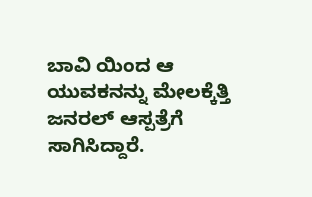ಬಾವಿ ಯಿಂದ ಆ ಯುವಕನನ್ನು ಮೇಲಕ್ಕೆತ್ತಿ ಜನರಲ್ ಆಸ್ಪತ್ರೆಗೆ ಸಾಗಿಸಿದ್ದಾರೆ.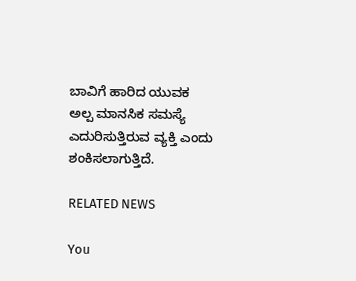ಬಾವಿಗೆ ಹಾರಿದ ಯುವಕ ಅಲ್ಪ ಮಾನಸಿಕ ಸಮಸ್ಯೆ ಎದುರಿಸುತ್ತಿರುವ ವ್ಯಕ್ತಿ ಎಂದು ಶಂಕಿಸಲಾಗುತ್ತಿದೆ.

RELATED NEWS

You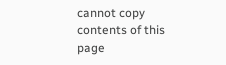cannot copy contents of this page